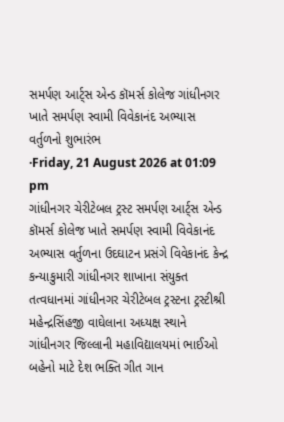સમર્પણ આર્ટ્સ એન્ડ કૉમર્સ કોલેજ ગાંધીનગર ખાતે સમર્પણ સ્વામી વિવેકાનંદ અભ્યાસ વર્તુળનો શુભારંભ
·Friday, 21 August 2026 at 01:09 pm
ગાંધીનગર ચેરીટેબલ ટ્રસ્ટ સમર્પણ આર્ટ્સ એન્ડ કૉમર્સ કોલેજ ખાતે સમર્પણ સ્વામી વિવેકાનંદ અભ્યાસ વર્તુળના ઉદઘાટન પ્રસંગે વિવેકાનંદ કેન્દ્ર કન્યાકુમારી ગાંધીનગર શાખાના સંયુક્ત તત્વધાનમાં ગાંધીનગર ચેરીટેબલ ટ્રસ્ટના ટ્રસ્ટીશ્રી મહેન્દ્રસિંહજી વાઘેલાના અધ્યક્ષ સ્થાને ગાંધીનગર જિલ્લાની મહાવિદ્યાલયમાં ભાઈઓ બહેનો માટે દેશ ભક્તિ ગીત ગાન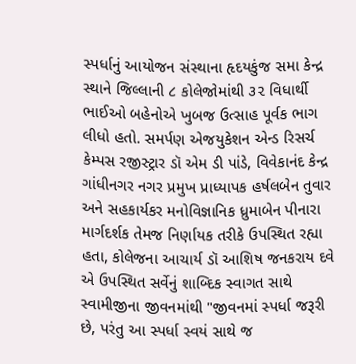સ્પર્ધાનું આયોજન સંસ્થાના હૃદયકુંજ સમા કેન્દ્ર સ્થાને જિલ્લાની ૮ કોલેજોમાંથી ૩૨ વિધાર્થી ભાઈઓ બહેનોએ ખુબજ ઉત્સાહ પૂર્વક ભાગ લીધો હતો. સમર્પણ એજયુકેશન એન્ડ રિસર્ચ કેમ્પસ રજીસ્ટ્રાર ડૉ એમ ડી પાંડે, વિવેકાનંદ કેન્દ્ર ગાંધીનગર નગર પ્રમુખ પ્રાધ્યાપક હર્ષલબેન તુવાર અને સહકાર્યકર મનોવિજ્ઞાનિક ધ્રુમાબેન પીનારા માર્ગદર્શક તેમજ નિર્ણાયક તરીકે ઉપસ્થિત રહ્યા હતા, કોલેજના આચાર્ય ડૉ આશિષ જનકરાય દવે એ ઉપસ્થિત સર્વેનું શાબ્દિક સ્વાગત સાથે સ્વામીજીના જીવનમાંથી "જીવનમાં સ્પર્ધા જરૂરી છે, પરંતુ આ સ્પર્ધા સ્વયં સાથે જ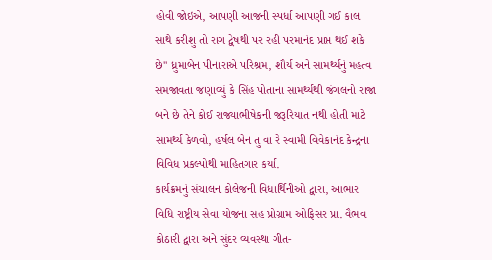હોવી જોઇએ, આપણી આજની સ્પર્ધા આપણી ગઈ કાલ સાથે કરીશુ તો રાગ દ્વેષથી પર રહી પરમાનંદ પ્રાપ્ત થઈ શકે છે" ધ્રુમાબેન પીનારાએ પરિશ્રમ, શૌર્ય અને સામર્થ્યનું મહત્વ સમજાવતા જણાવ્યું કે સિંહ પોતાના સામર્થ્યથી જંગલનો રાજા બને છે તેને કોઈ રાજ્યાભીષેકની જરૂરિયાત નથી હોતી માટે સામર્થ્ય કેળવો, હર્ષલ બેન તુ વા રે સ્વામી વિવેકાનંદ કેન્દ્રના વિવિધ પ્રકલ્પોથી માહિતગાર કર્યા.
કાર્યક્રમનું સંચાલન કોલેજની વિધાર્થિનીઓ દ્વારા, આભાર વિધિ રાષ્ટ્રીય સેવા યોજના સહ પ્રોગ્રામ ઓફિસર પ્રા. વૈભવ કોઠારી દ્વારા અને સુંદર વ્યવસ્થા ગીત-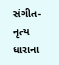સંગીત-નૃત્ય ધારાના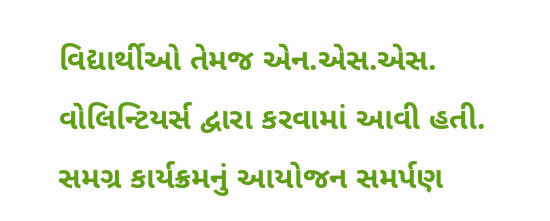વિદ્યાર્થીઓ તેમજ એન.એસ.એસ. વોલિન્ટિયર્સ દ્વારા કરવામાં આવી હતી.
સમગ્ર કાર્યક્રમનું આયોજન સમર્પણ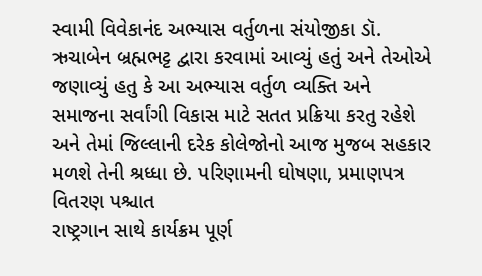સ્વામી વિવેકાનંદ અભ્યાસ વર્તુળના સંયોજીકા ડૉ. ઋચાબેન બ્રહ્મભટ્ટ દ્વારા કરવામાં આવ્યું હતું અને તેઓએ જણાવ્યું હતુ કે આ અભ્યાસ વર્તુળ વ્યક્તિ અને સમાજના સર્વાંગી વિકાસ માટે સતત પ્રક્રિયા કરતુ રહેશે અને તેમાં જિલ્લાની દરેક કોલેજોનો આજ મુજબ સહકાર મળશે તેની શ્રધ્ધા છે. પરિણામની ઘોષણા, પ્રમાણપત્ર વિતરણ પશ્ચાત
રાષ્ટ્રગાન સાથે કાર્યક્રમ પૂર્ણ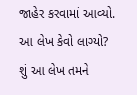જાહેર કરવામાં આવ્યો.
આ લેખ કેવો લાગ્યો?
શું આ લેખ તમને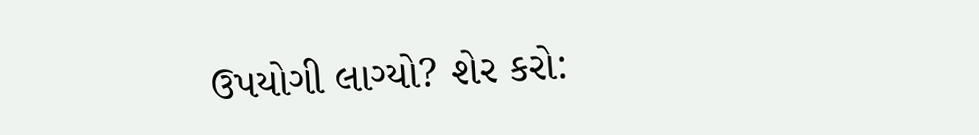ઉપયોગી લાગ્યો? શેર કરો: